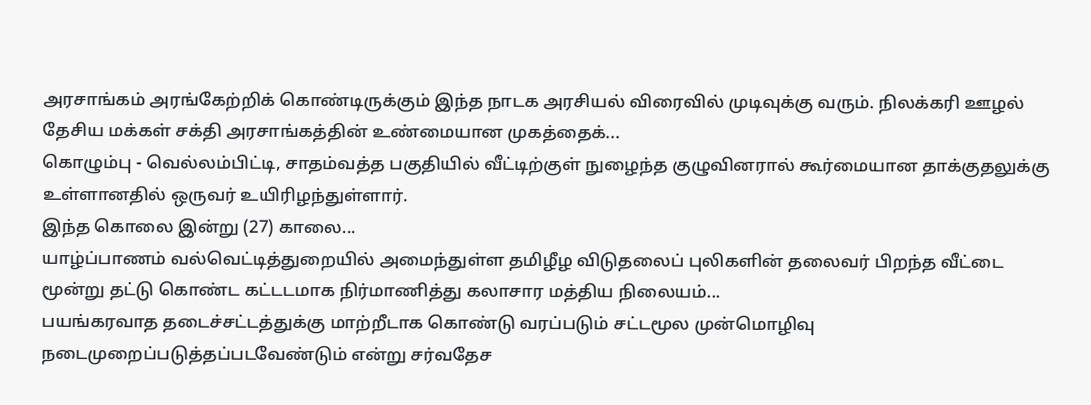அரசாங்கம் அரங்கேற்றிக் கொண்டிருக்கும் இந்த நாடக அரசியல் விரைவில் முடிவுக்கு வரும். நிலக்கரி ஊழல் தேசிய மக்கள் சக்தி அரசாங்கத்தின் உண்மையான முகத்தைக்...
கொழும்பு - வெல்லம்பிட்டி, சாதம்வத்த பகுதியில் வீட்டிற்குள் நுழைந்த குழுவினரால் கூர்மையான தாக்குதலுக்கு உள்ளானதில் ஒருவர் உயிரிழந்துள்ளார்.
இந்த கொலை இன்று (27) காலை...
யாழ்ப்பாணம் வல்வெட்டித்துறையில் அமைந்துள்ள தமிழீழ விடுதலைப் புலிகளின் தலைவர் பிறந்த வீட்டை மூன்று தட்டு கொண்ட கட்டடமாக நிர்மாணித்து கலாசார மத்திய நிலையம்...
பயங்கரவாத தடைச்சட்டத்துக்கு மாற்றீடாக கொண்டு வரப்படும் சட்டமூல முன்மொழிவு நடைமுறைப்படுத்தப்படவேண்டும் என்று சர்வதேச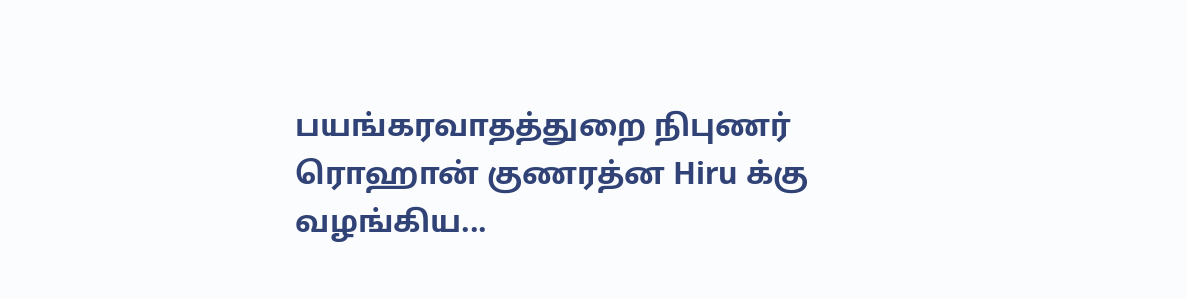பயங்கரவாதத்துறை நிபுணர் ரொஹான் குணரத்ன Hiru க்கு வழங்கிய...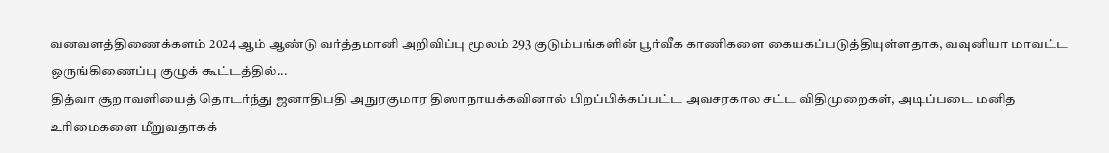வனவளத்திணைக்களம் 2024 ஆம் ஆண்டு வர்த்தமானி அறிவிப்பு மூலம் 293 குடும்பங்களின் பூர்வீக காணிகளை கையகப்படுத்தியுள்ளதாக, வவுனியா மாவட்ட ஒருங்கிணைப்பு குழுக் கூட்டத்தில்...
தித்வா சூறாவளியைத் தொடர்ந்து ஜனாதிபதி அநுரகுமார திஸாநாயக்கவினால் பிறப்பிக்கப்பட்ட அவசரகால சட்ட விதிமுறைகள், அடிப்படை மனித உரிமைகளை மீறுவதாகக்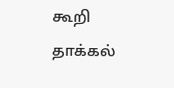கூறி தாக்கல்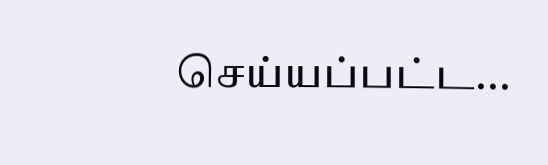செய்யப்பட்ட...